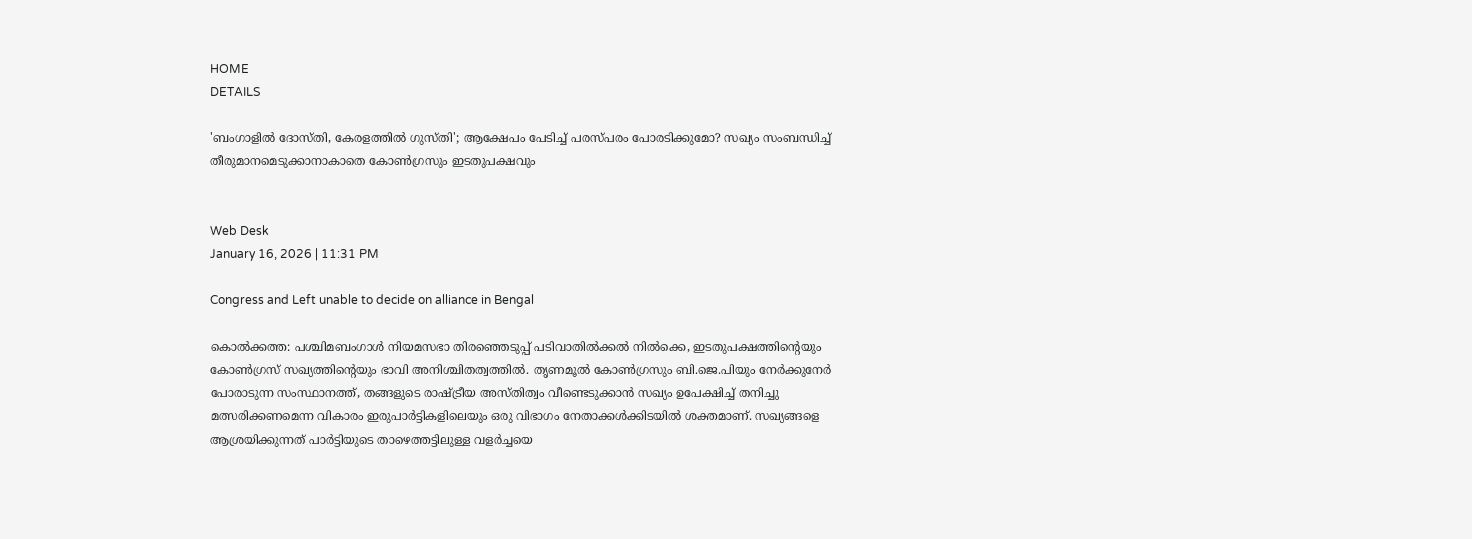HOME
DETAILS

'ബംഗാളില്‍ ദോസ്തി, കേരളത്തില്‍ ഗുസ്തി'; ആക്ഷേപം പേടിച്ച് പരസ്പരം പോരടിക്കുമോ? സഖ്യം സംബന്ധിച്ച് തീരുമാനമെടുക്കാനാകാതെ കോണ്‍ഗ്രസും ഇടതുപക്ഷവും


Web Desk
January 16, 2026 | 11:31 PM

Congress and Left unable to decide on alliance in Bengal

കൊല്‍ക്കത്ത: പശ്ചിമബംഗാള്‍ നിയമസഭാ തിരഞ്ഞെടുപ്പ് പടിവാതില്‍ക്കല്‍ നില്‍ക്കെ, ഇടതുപക്ഷത്തിന്റെയും കോണ്‍ഗ്രസ് സഖ്യത്തിന്റെയും ഭാവി അനിശ്ചിതത്വത്തില്‍. തൃണമൂല്‍ കോണ്‍ഗ്രസും ബി.ജെ.പിയും നേര്‍ക്കുനേര്‍ പോരാടുന്ന സംസ്ഥാനത്ത്, തങ്ങളുടെ രാഷ്ട്രീയ അസ്തിത്വം വീണ്ടെടുക്കാന്‍ സഖ്യം ഉപേക്ഷിച്ച് തനിച്ചു മത്സരിക്കണമെന്ന വികാരം ഇരുപാര്‍ട്ടികളിലെയും ഒരു വിഭാഗം നേതാക്കള്‍ക്കിടയില്‍ ശക്തമാണ്. സഖ്യങ്ങളെ ആശ്രയിക്കുന്നത് പാര്‍ട്ടിയുടെ താഴെത്തട്ടിലുള്ള വളര്‍ച്ചയെ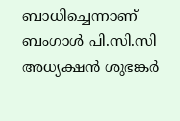ബാധിച്ചെന്നാണ് ബംഗാള്‍ പി.സി.സി അധ്യക്ഷന്‍ ശുഭങ്കര്‍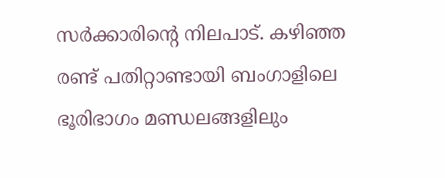സര്‍ക്കാരിന്റെ നിലപാട്. കഴിഞ്ഞ രണ്ട് പതിറ്റാണ്ടായി ബംഗാളിലെ ഭൂരിഭാഗം മണ്ഡലങ്ങളിലും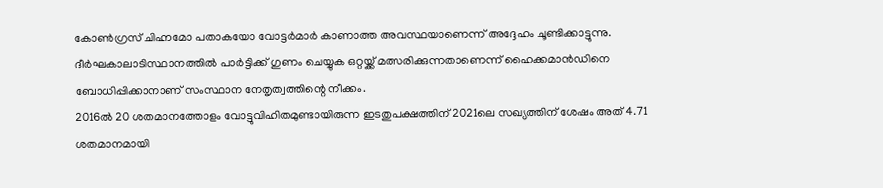കോണ്‍ഗ്രസ് ചിഹ്നമോ പതാകയോ വോട്ടര്‍മാര്‍ കാണാത്ത അവസ്ഥയാണെന്ന് അദ്ദേഹം ചൂണ്ടിക്കാട്ടുന്നു. ദീര്‍ഘകാലാടിസ്ഥാനത്തില്‍ പാര്‍ട്ടിക്ക് ഗുണം ചെയ്യുക ഒറ്റയ്ക്ക് മത്സരിക്കുന്നതാണെന്ന് ഹൈക്കമാന്‍ഡിനെ ബോധിപ്പിക്കാനാണ് സംസ്ഥാന നേതൃത്വത്തിന്റെ നീക്കം.
2016ല്‍ 20 ശതമാനത്തോളം വോട്ടുവിഹിതമുണ്ടായിരുന്ന ഇടതുപക്ഷത്തിന് 2021ലെ സഖ്യത്തിന് ശേഷം അത് 4.71 ശതമാനമായി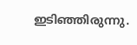ഇടിഞ്ഞിരുന്നു.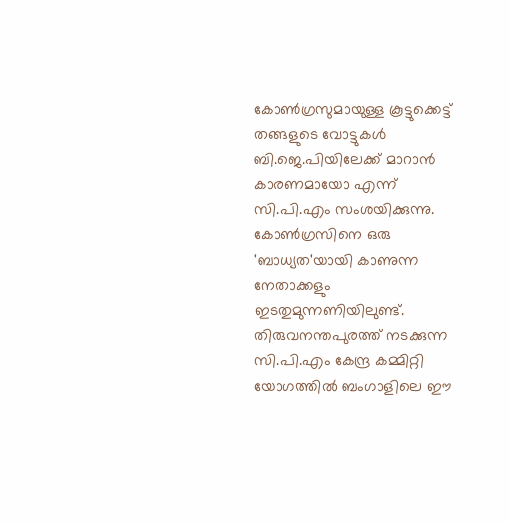കോണ്‍ഗ്രസുമായുള്ള കൂട്ടുക്കെട്ട് തങ്ങളുടെ വോട്ടുകള്‍ ബി.ജെ.പിയിലേക്ക് മാറാന്‍ കാരണമായോ എന്ന് സി.പി.എം സംശയിക്കുന്നു. കോണ്‍ഗ്രസിനെ ഒരു 'ബാധ്യത'യായി കാണുന്ന നേതാക്കളും ഇടതുമുന്നണിയിലുണ്ട്. തിരുവനന്തപുരത്ത് നടക്കുന്ന സി.പി.എം കേന്ദ്ര കമ്മിറ്റി യോഗത്തില്‍ ബംഗാളിലെ ഈ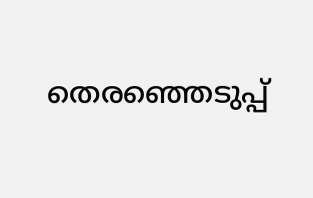തെരഞ്ഞെടുപ്പ്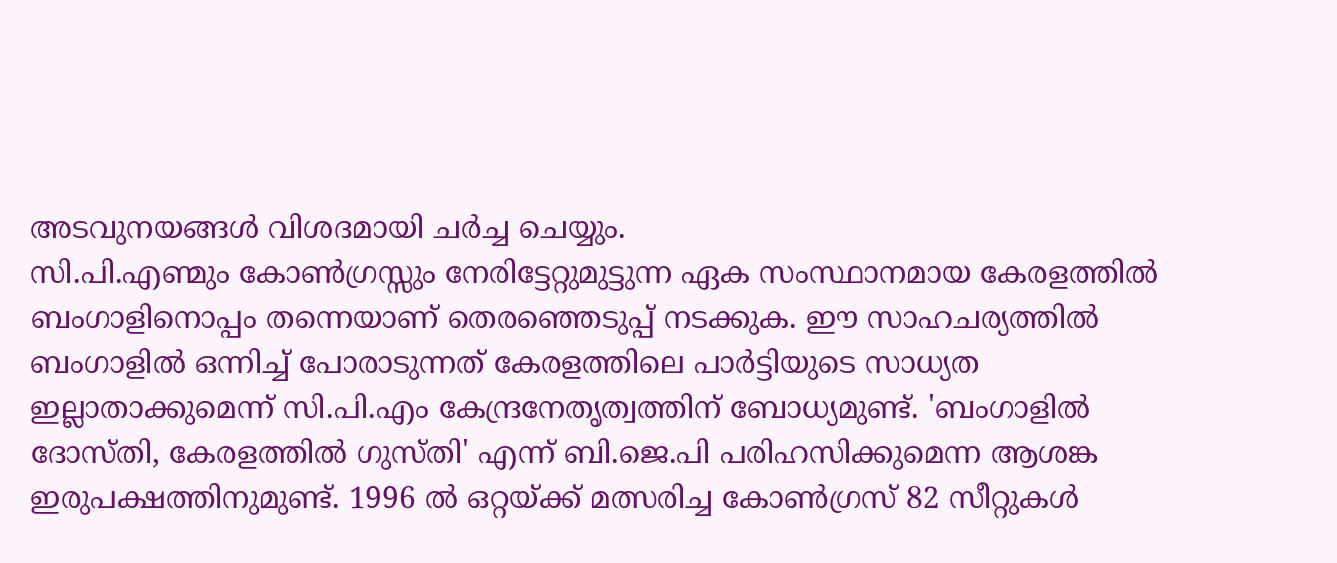അടവുനയങ്ങള്‍ വിശദമായി ചര്‍ച്ച ചെയ്യും.
സി.പി.എണ്മും കോണ്‍ഗ്രസ്സും നേരിട്ടേറ്റുമുട്ടുന്ന ഏക സംസ്ഥാനമായ കേരളത്തില്‍ ബംഗാളിനൊപ്പം തന്നെയാണ് തെരഞ്ഞെടുപ്പ് നടക്കുക. ഈ സാഹചര്യത്തില്‍ ബംഗാളില്‍ ഒന്നിച്ച് പോരാടുന്നത് കേരളത്തിലെ പാര്‍ട്ടിയുടെ സാധ്യത ഇല്ലാതാക്കുമെന്ന് സി.പി.എം കേന്ദ്രനേതൃത്വത്തിന് ബോധ്യമുണ്ട്. 'ബംഗാളില്‍ ദോസ്തി, കേരളത്തില്‍ ഗുസ്തി' എന്ന് ബി.ജെ.പി പരിഹസിക്കുമെന്ന ആശങ്ക ഇരുപക്ഷത്തിനുമുണ്ട്. 1996 ല്‍ ഒറ്റയ്ക്ക് മത്സരിച്ച കോണ്‍ഗ്രസ് 82 സീറ്റുകള്‍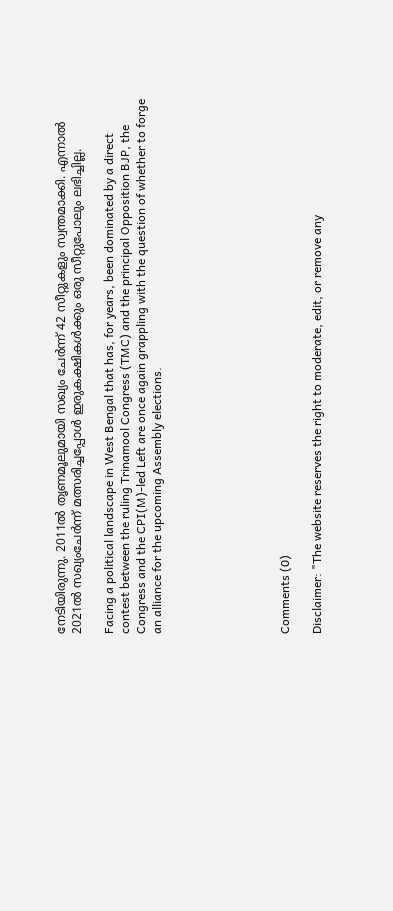നേടിയിരുന്നു. 2011ല്‍ തൃണമൂലുമായി സഖ്യം ചേര്‍ന്ന് 42 സീറ്റുകളും സ്വന്തമാക്കി. എന്നാല്‍ 2021ല്‍ സഖ്യംചേര്‍ന്ന് മത്സരിച്ചപ്പോള്‍ ഇരുകക്ഷികള്‍ക്കും ഒരു സീറ്റുപോലും ലഭിച്ചില്ല.

Facing a political landscape in West Bengal that has, for years, been dominated by a direct contest between the ruling Trinamool Congress (TMC) and the principal Opposition BJP, the Congress and the CPI(M)-led Left are once again grappling with the question of whether to forge an alliance for the upcoming Assembly elections.







Comments (0)

Disclaimer: "The website reserves the right to moderate, edit, or remove any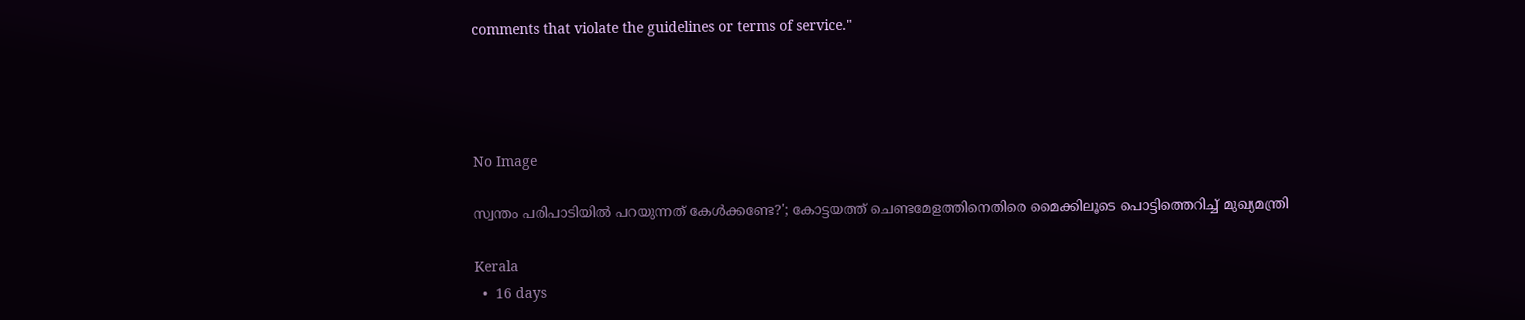comments that violate the guidelines or terms of service."




No Image

സ്വന്തം പരിപാടിയിൽ പറയുന്നത് കേൾക്കണ്ടേ?'; കോട്ടയത്ത് ചെണ്ടമേളത്തിനെതിരെ മൈക്കിലൂടെ പൊട്ടിത്തെറിച്ച് മുഖ്യമന്ത്രി

Kerala
  •  16 days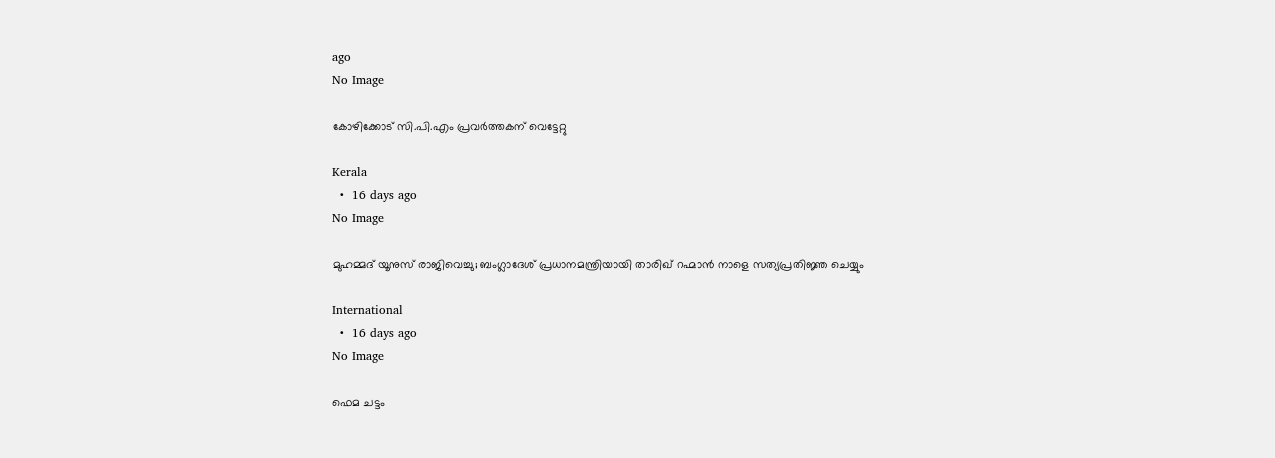ago
No Image

കോഴിക്കോട് സി.പി.എം പ്രവർത്തകന് വെട്ടേറ്റു

Kerala
  •  16 days ago
No Image

മുഹമ്മദ് യൂനുസ് രാജിവെച്ചു; ബംഗ്ലാദേശ് പ്രധാനമന്ത്രിയായി താരിഖ് റഹ്മാൻ നാളെ സത്യപ്രതിജ്ഞ ചെയ്യും

International
  •  16 days ago
No Image

ഫെമ ചട്ടം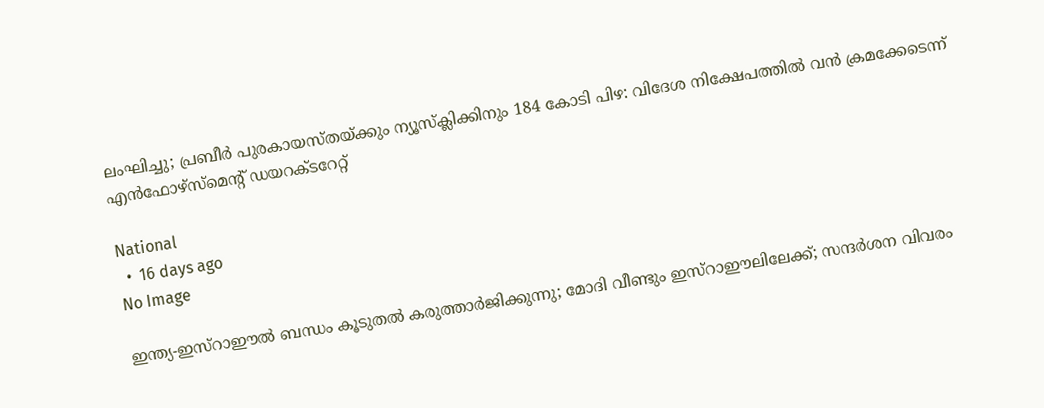ലംഘിച്ചു; പ്രബീർ പുരകായസ്തയ്ക്കും ന്യൂസ്‌ക്ലിക്കിനും 184 കോടി പിഴ: വിദേശ നിക്ഷേപത്തിൽ വൻ ക്രമക്കേടെന്ന് എൻഫോഴ്‌സ്‌മെന്റ് ഡയറക്ടറേറ്റ്

National
  •  16 days ago
No Image

ഇന്ത്യ-ഇസ്റാഈൽ ബന്ധം കൂടുതൽ കരുത്താർജിക്കുന്നു; മോദി വീണ്ടും ഇസ്റാഈലിലേക്ക്; സന്ദർശന വിവരം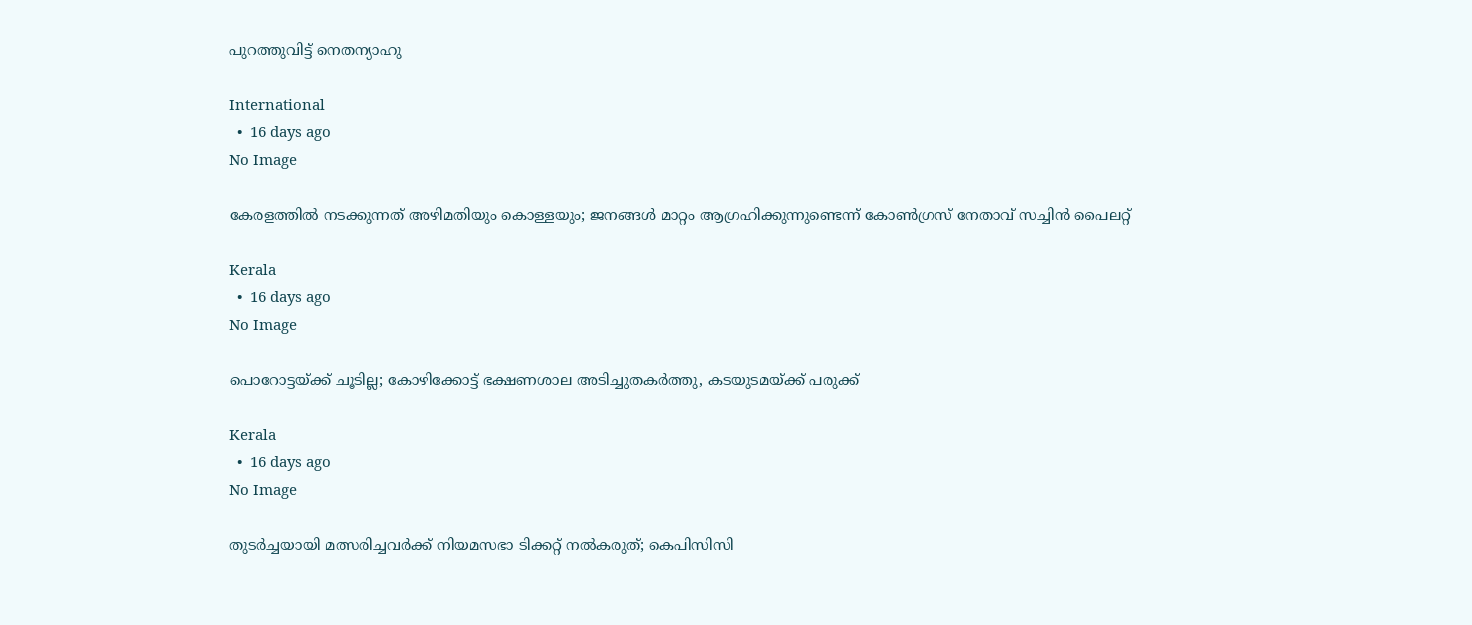പുറത്തുവിട്ട് നെതന്യാഹു

International
  •  16 days ago
No Image

കേരളത്തില്‍ നടക്കുന്നത് അഴിമതിയും കൊള്ളയും; ജനങ്ങള്‍ മാറ്റം ആഗ്രഹിക്കുന്നുണ്ടെന്ന് കോണ്‍ഗ്രസ് നേതാവ് സച്ചിന്‍ പൈലറ്റ്

Kerala
  •  16 days ago
No Image

പൊറോട്ടയ്ക്ക് ചൂടില്ല; കോഴിക്കോട്ട് ഭക്ഷണശാല അടിച്ചുതകർത്തു, കടയുടമയ്ക്ക് പരുക്ക്

Kerala
  •  16 days ago
No Image

തുടര്‍ച്ചയായി മത്സരിച്ചവര്‍ക്ക് നിയമസഭാ ടിക്കറ്റ് നല്‍കരുത്; കെപിസിസി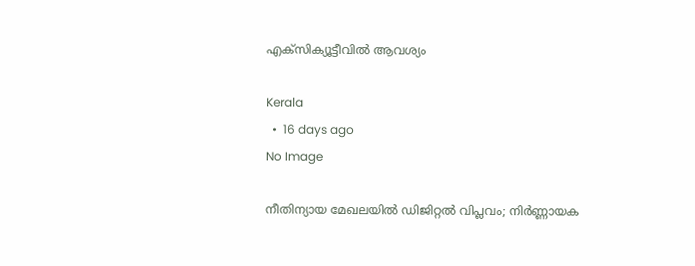എക്‌സിക്യൂട്ടീവില്‍ ആവശ്യം

Kerala
  •  16 days ago
No Image

നീതിന്യായ മേഖലയിൽ ഡിജിറ്റൽ വിപ്ലവം; നിർണ്ണായക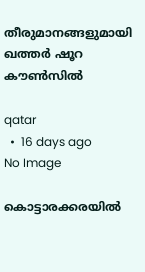തീരുമാനങ്ങളുമായി ഖത്തർ ഷൂറ കൗൺസിൽ

qatar
  •  16 days ago
No Image

കൊട്ടാരക്കരയിൽ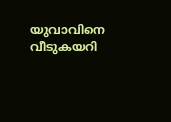യുവാവിനെ വീടുകയറി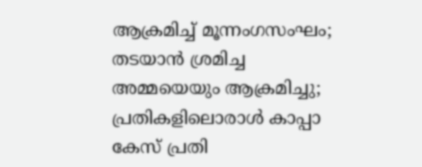ആക്രമിച്ച് മൂന്നംഗസംഘം; തടയാൻ ശ്രമിച്ച അമ്മയെയും ആക്രമിച്ചു; പ്രതികളിലൊരാൾ കാപ്പാ കേസ് പ്രതി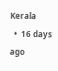Kerala
  •  16 days ago